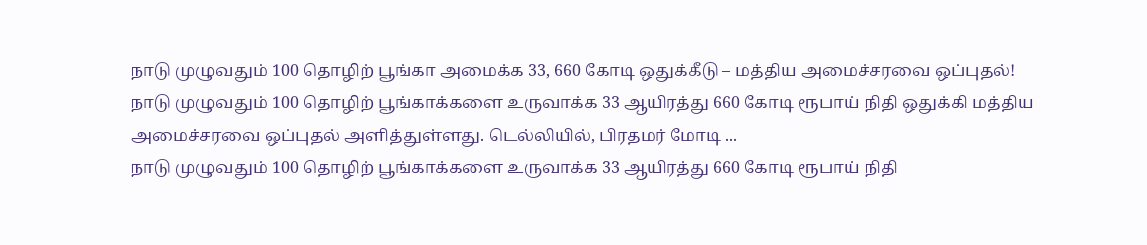நாடு முழுவதும் 100 தொழிற் பூங்கா அமைக்க 33, 660 கோடி ஒதுக்கீடு – மத்திய அமைச்சரவை ஒப்புதல்!
நாடு முழுவதும் 100 தொழிற் பூங்காக்களை உருவாக்க 33 ஆயிரத்து 660 கோடி ரூபாய் நிதி ஒதுக்கி மத்திய அமைச்சரவை ஒப்புதல் அளித்துள்ளது. டெல்லியில், பிரதமர் மோடி ...
நாடு முழுவதும் 100 தொழிற் பூங்காக்களை உருவாக்க 33 ஆயிரத்து 660 கோடி ரூபாய் நிதி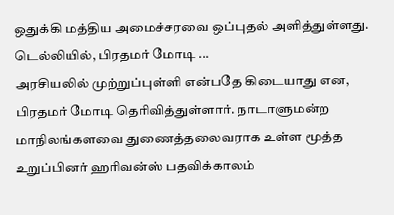ஒதுக்கி மத்திய அமைச்சரவை ஒப்புதல் அளித்துள்ளது. டெல்லியில், பிரதமர் மோடி ...
அரசியலில் முற்றுப்புள்ளி என்பதே கிடையாது என, பிரதமர் மோடி தெரிவித்துள்ளார். நாடாளுமன்ற மாநிலங்களவை துணைத்தலைவராக உள்ள மூத்த உறுப்பினர் ஹரிவன்ஸ் பதவிக்காலம்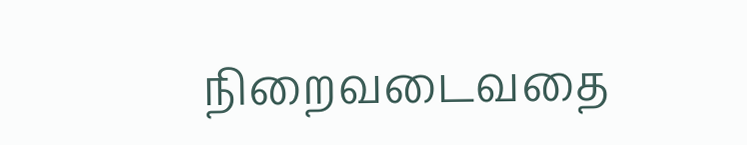நிறைவடைவதை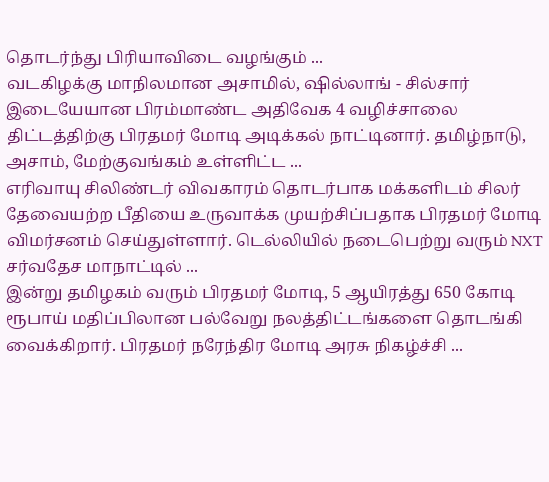தொடர்ந்து பிரியாவிடை வழங்கும் ...
வடகிழக்கு மாநிலமான அசாமில், ஷில்லாங் - சில்சார் இடையேயான பிரம்மாண்ட அதிவேக 4 வழிச்சாலை திட்டத்திற்கு பிரதமர் மோடி அடிக்கல் நாட்டினார். தமிழ்நாடு, அசாம், மேற்குவங்கம் உள்ளிட்ட ...
எரிவாயு சிலிண்டர் விவகாரம் தொடர்பாக மக்களிடம் சிலர் தேவையற்ற பீதியை உருவாக்க முயற்சிப்பதாக பிரதமர் மோடி விமர்சனம் செய்துள்ளார். டெல்லியில் நடைபெற்று வரும் NXT சர்வதேச மாநாட்டில் ...
இன்று தமிழகம் வரும் பிரதமர் மோடி, 5 ஆயிரத்து 650 கோடி ரூபாய் மதிப்பிலான பல்வேறு நலத்திட்டங்களை தொடங்கி வைக்கிறார். பிரதமர் நரேந்திர மோடி அரசு நிகழ்ச்சி ...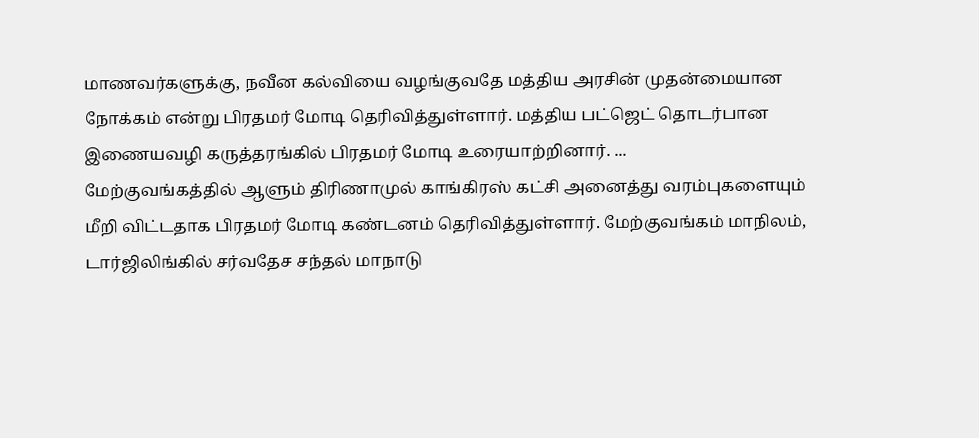மாணவர்களுக்கு, நவீன கல்வியை வழங்குவதே மத்திய அரசின் முதன்மையான நோக்கம் என்று பிரதமர் மோடி தெரிவித்துள்ளார். மத்திய பட்ஜெட் தொடர்பான இணையவழி கருத்தரங்கில் பிரதமர் மோடி உரையாற்றினார். ...
மேற்குவங்கத்தில் ஆளும் திரிணாமுல் காங்கிரஸ் கட்சி அனைத்து வரம்புகளையும் மீறி விட்டதாக பிரதமர் மோடி கண்டனம் தெரிவித்துள்ளார். மேற்குவங்கம் மாநிலம், டார்ஜிலிங்கில் சர்வதேச சந்தல் மாநாடு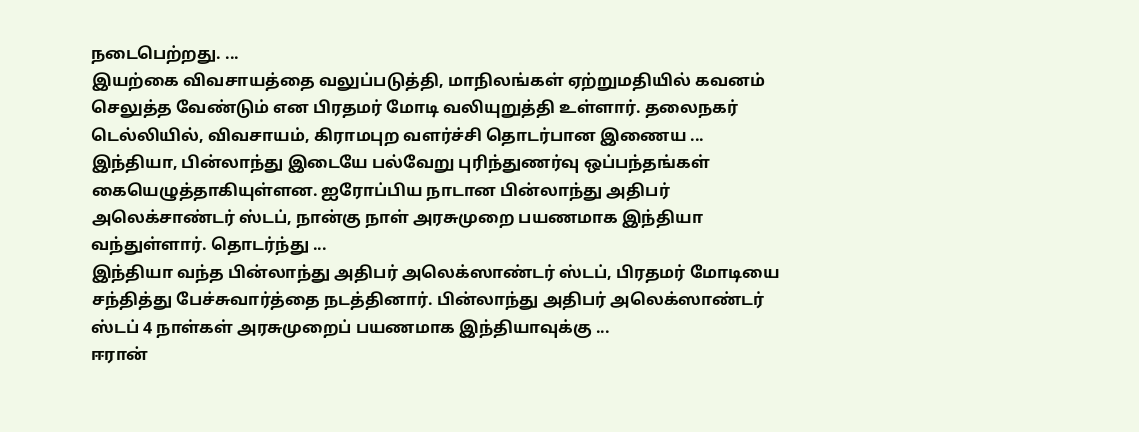நடைபெற்றது. ...
இயற்கை விவசாயத்தை வலுப்படுத்தி, மாநிலங்கள் ஏற்றுமதியில் கவனம் செலுத்த வேண்டும் என பிரதமர் மோடி வலியுறுத்தி உள்ளார். தலைநகர் டெல்லியில், விவசாயம், கிராமபுற வளர்ச்சி தொடர்பான இணைய ...
இந்தியா, பின்லாந்து இடையே பல்வேறு புரிந்துணர்வு ஒப்பந்தங்கள் கையெழுத்தாகியுள்ளன. ஐரோப்பிய நாடான பின்லாந்து அதிபர் அலெக்சாண்டர் ஸ்டப், நான்கு நாள் அரசுமுறை பயணமாக இந்தியா வந்துள்ளார். தொடர்ந்து ...
இந்தியா வந்த பின்லாந்து அதிபர் அலெக்ஸாண்டர் ஸ்டப், பிரதமர் மோடியை சந்தித்து பேச்சுவார்த்தை நடத்தினார். பின்லாந்து அதிபர் அலெக்ஸாண்டர் ஸ்டப் 4 நாள்கள் அரசுமுறைப் பயணமாக இந்தியாவுக்கு ...
ஈரான்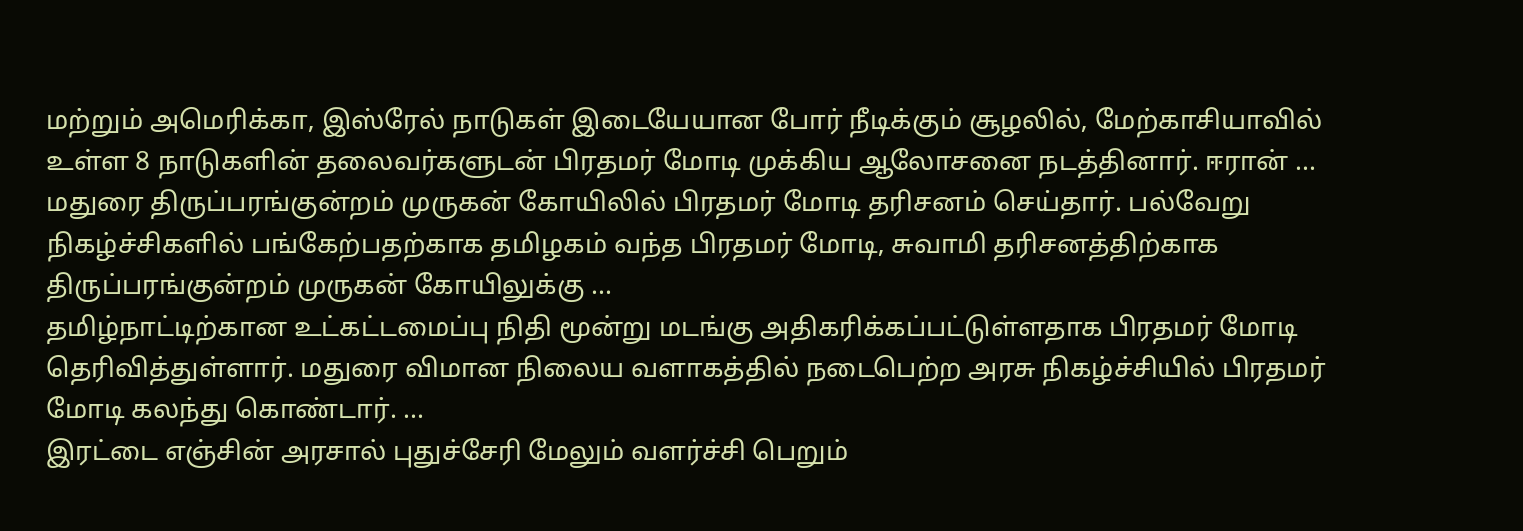மற்றும் அமெரிக்கா, இஸ்ரேல் நாடுகள் இடையேயான போர் நீடிக்கும் சூழலில், மேற்காசியாவில் உள்ள 8 நாடுகளின் தலைவர்களுடன் பிரதமர் மோடி முக்கிய ஆலோசனை நடத்தினார். ஈரான் ...
மதுரை திருப்பரங்குன்றம் முருகன் கோயிலில் பிரதமர் மோடி தரிசனம் செய்தார். பல்வேறு நிகழ்ச்சிகளில் பங்கேற்பதற்காக தமிழகம் வந்த பிரதமர் மோடி, சுவாமி தரிசனத்திற்காக திருப்பரங்குன்றம் முருகன் கோயிலுக்கு ...
தமிழ்நாட்டிற்கான உட்கட்டமைப்பு நிதி மூன்று மடங்கு அதிகரிக்கப்பட்டுள்ளதாக பிரதமர் மோடி தெரிவித்துள்ளார். மதுரை விமான நிலைய வளாகத்தில் நடைபெற்ற அரசு நிகழ்ச்சியில் பிரதமர் மோடி கலந்து கொண்டார். ...
இரட்டை எஞ்சின் அரசால் புதுச்சேரி மேலும் வளர்ச்சி பெறும்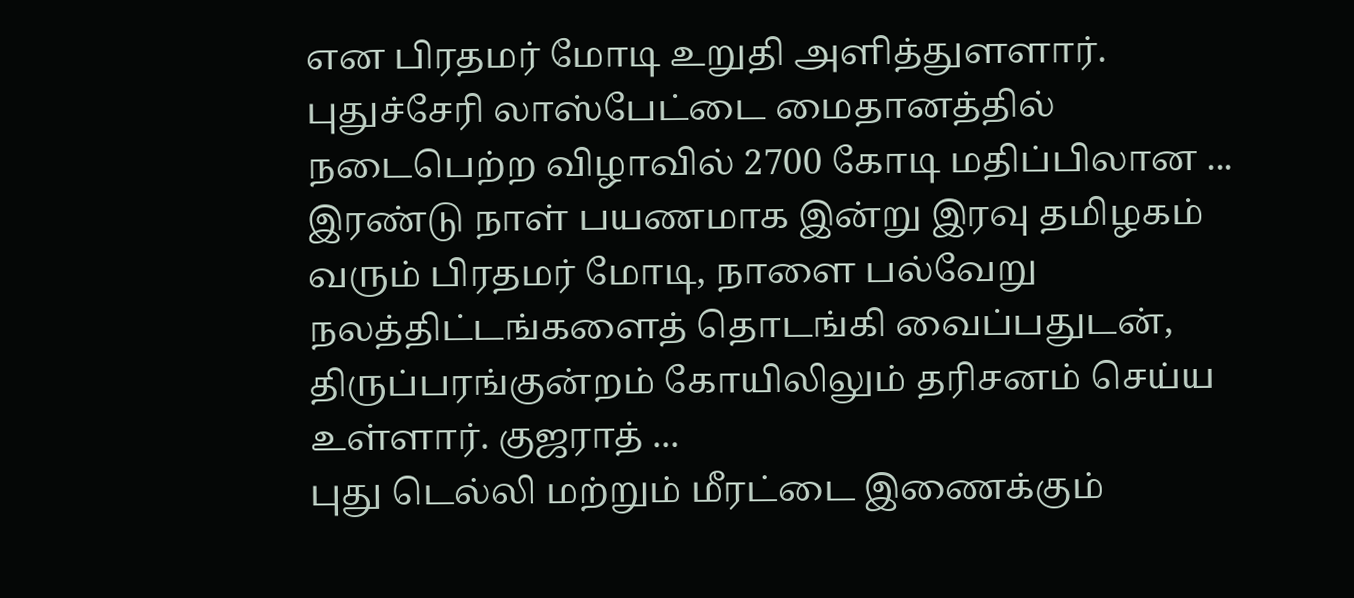என பிரதமர் மோடி உறுதி அளித்துளளார். புதுச்சேரி லாஸ்பேட்டை மைதானத்தில் நடைபெற்ற விழாவில் 2700 கோடி மதிப்பிலான ...
இரண்டு நாள் பயணமாக இன்று இரவு தமிழகம் வரும் பிரதமர் மோடி, நாளை பல்வேறு நலத்திட்டங்களைத் தொடங்கி வைப்பதுடன், திருப்பரங்குன்றம் கோயிலிலும் தரிசனம் செய்ய உள்ளார். குஜராத் ...
புது டெல்லி மற்றும் மீரட்டை இணைக்கும்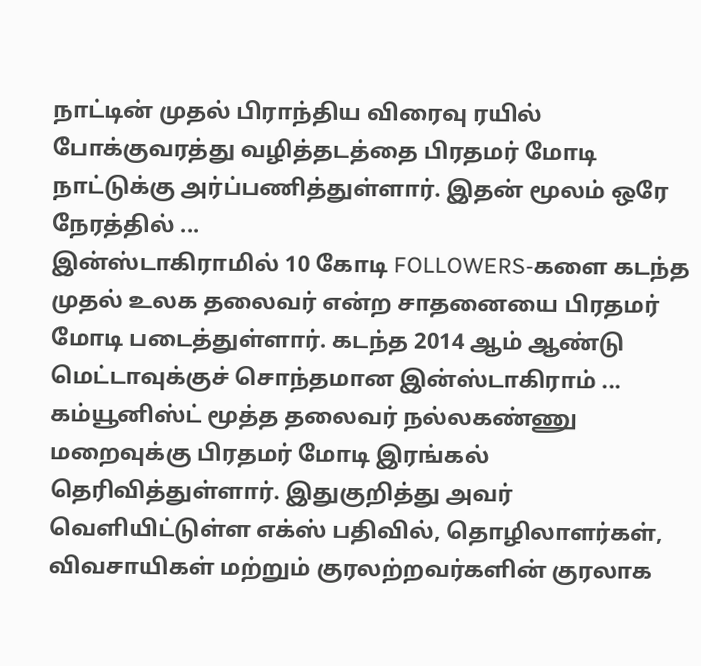நாட்டின் முதல் பிராந்திய விரைவு ரயில் போக்குவரத்து வழித்தடத்தை பிரதமர் மோடி நாட்டுக்கு அர்ப்பணித்துள்ளார். இதன் மூலம் ஒரே நேரத்தில் ...
இன்ஸ்டாகிராமில் 10 கோடி FOLLOWERS-களை கடந்த முதல் உலக தலைவர் என்ற சாதனையை பிரதமர் மோடி படைத்துள்ளார். கடந்த 2014 ஆம் ஆண்டு மெட்டாவுக்குச் சொந்தமான இன்ஸ்டாகிராம் ...
கம்யூனிஸ்ட் மூத்த தலைவர் நல்லகண்ணு மறைவுக்கு பிரதமர் மோடி இரங்கல் தெரிவித்துள்ளார். இதுகுறித்து அவர் வெளியிட்டுள்ள எக்ஸ் பதிவில், தொழிலாளர்கள், விவசாயிகள் மற்றும் குரலற்றவர்களின் குரலாக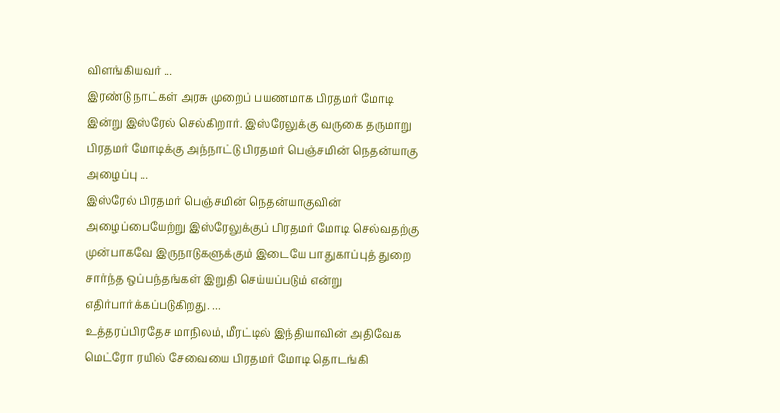விளங்கியவர் ...
இரண்டு நாட்கள் அரசு முறைப் பயணமாக பிரதமர் மோடி இன்று இஸ்ரேல் செல்கிறார். இஸ்ரேலுக்கு வருகை தருமாறு பிரதமர் மோடிக்கு அந்நாட்டு பிரதமர் பெஞ்சமின் நெதன்யாகு அழைப்பு ...
இஸ்ரேல் பிரதமர் பெஞ்சமின் நெதன்யாகுவின் அழைப்பையேற்று இஸ்ரேலுக்குப் பிரதமர் மோடி செல்வதற்கு முன்பாகவே இருநாடுகளுக்கும் இடையே பாதுகாப்புத் துறை சார்ந்த ஒப்பந்தங்கள் இறுதி செய்யப்படும் என்று எதிர்பார்க்கப்படுகிறது. ...
உத்தரப்பிரதேச மாநிலம், மீரட்டில் இந்தியாவின் அதிவேக மெட்ரோ ரயில் சேவையை பிரதமர் மோடி தொடங்கி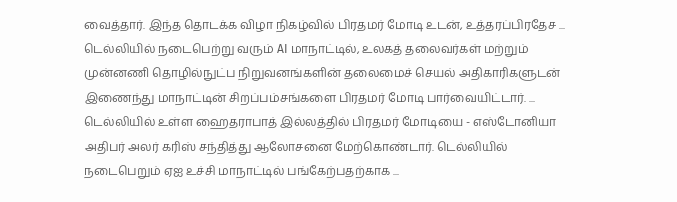வைத்தார். இந்த தொடக்க விழா நிகழ்வில் பிரதமர் மோடி உடன், உத்தரப்பிரதேச ...
டெல்லியில் நடைபெற்று வரும் AI மாநாட்டில், உலகத் தலைவர்கள் மற்றும் முன்னணி தொழில்நுட்ப நிறுவனங்களின் தலைமைச் செயல் அதிகாரிகளுடன் இணைந்து மாநாட்டின் சிறப்பம்சங்களை பிரதமர் மோடி பார்வையிட்டார். ...
டெல்லியில் உள்ள ஹைதராபாத் இல்லத்தில் பிரதமர் மோடியை - எஸ்டோனியா அதிபர் அலர் கரிஸ் சந்தித்து ஆலோசனை மேற்கொண்டார். டெல்லியில் நடைபெறும் ஏஐ உச்சி மாநாட்டில் பங்கேற்பதற்காக ...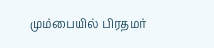மும்பையில் பிரதமர்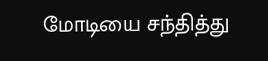மோடியை சந்தித்து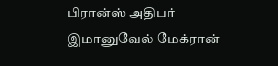பிரான்ஸ் அதிபர் இமானுவேல் மேக்ரான்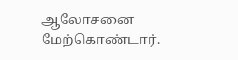ஆலோசனை மேற்கொண்டார்.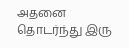அதனை தொடர்ந்து இரு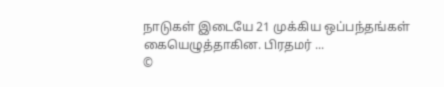நாடுகள் இடையே 21 முக்கிய ஒப்பந்தங்கள் கையெழுத்தாகின. பிரதமர் ...
©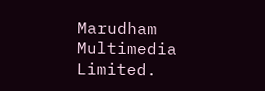Marudham Multimedia Limited.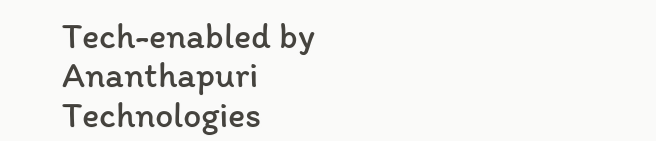Tech-enabled by Ananthapuri Technologies